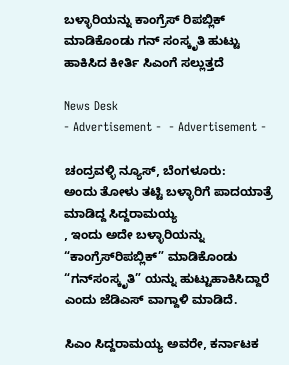ಬಳ್ಳಾರಿಯನ್ನು ಕಾಂಗ್ರೆಸ್‌ ರಿಪಬ್ಲಿಕ್‌ ಮಾಡಿಕೊಂಡು ಗನ್‌ ಸಂಸ್ಕೃತಿ ಹುಟ್ಟು ಹಾಕಿಸಿದ ಕೀರ್ತಿ ಸಿಎಂಗೆ ಸಲ್ಲುತ್ತದೆ

News Desk
- Advertisement -  - Advertisement -

ಚಂದ್ರವಳ್ಳಿ ನ್ಯೂಸ್, ಬೆಂಗಳೂರು:
ಅಂದು ತೋಳು ತಟ್ಟಿ ಬಳ್ಳಾರಿಗೆ ಪಾದಯಾತ್ರೆ ಮಾಡಿದ್ದ ಸಿದ್ದರಾಮಯ್ಯ
, ಇಂದು ಅದೇ ಬಳ್ಳಾರಿಯನ್ನು “ಕಾಂಗ್ರೆಸ್‌ರಿಪಬ್ಲಿಕ್‌” ಮಾಡಿಕೊಂಡು “ಗನ್‌ಸಂಸ್ಕೃತಿ” ಯನ್ನು ಹುಟ್ಟುಹಾಕಿಸಿದ್ದಾರೆ ಎಂದು ಜೆಡಿಎಸ್ ವಾಗ್ದಾಳಿ ಮಾಡಿದೆ.

ಸಿಎಂ ಸಿದ್ದರಾಮಯ್ಯ ಅವರೇ, ಕರ್ನಾಟಕ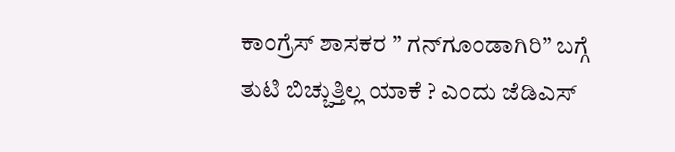ಕಾಂಗ್ರೆಸ್ ಶಾಸಕರ ” ಗನ್‌ಗೂಂಡಾಗಿರಿ” ಬಗ್ಗೆ ತುಟಿ ಬಿಚ್ಚುತ್ತಿಲ್ಲ ಯಾಕೆ ? ಎಂದು ಜೆಡಿಎಸ್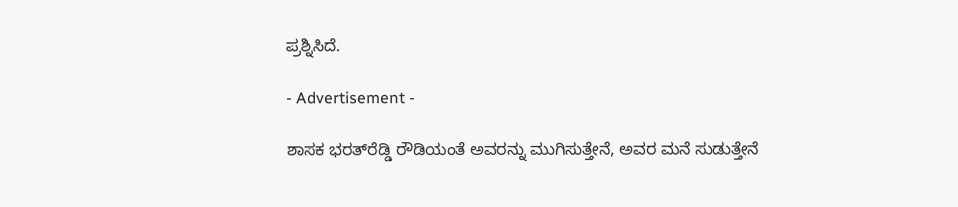ಪ್ರಶ್ನಿಸಿದೆ.

- Advertisement -

ಶಾಸಕ ಭರತ್‌ರೆಡ್ಡಿ ರೌಡಿಯಂತೆ ಅವರನ್ನು ಮುಗಿಸುತ್ತೇನೆ, ಅವರ ಮನೆ ಸುಡುತ್ತೇನೆ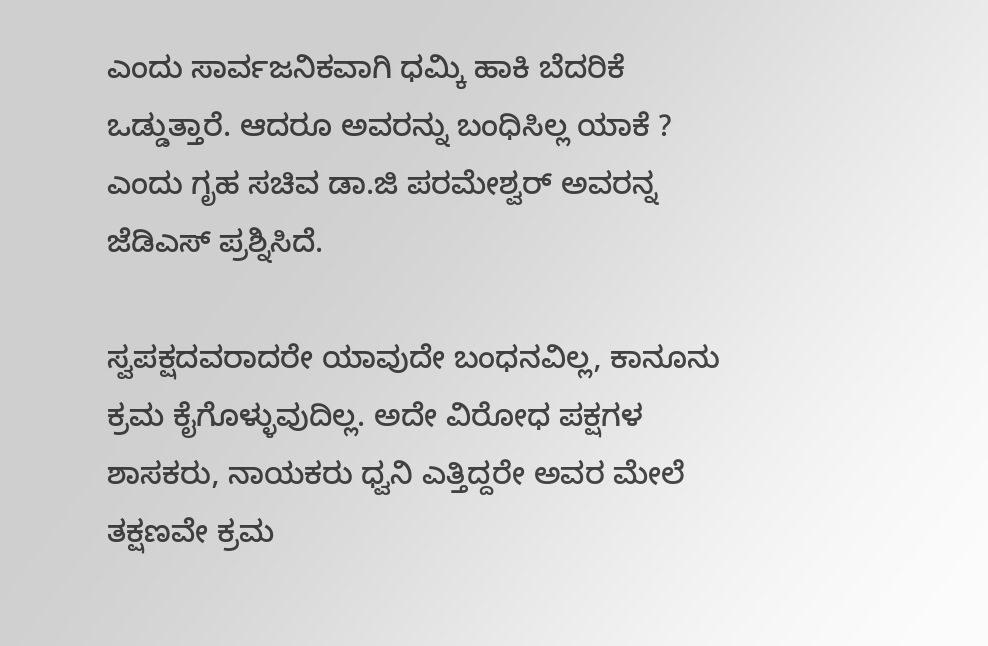ಎಂದು ಸಾರ್ವಜನಿಕವಾಗಿ ಧಮ್ಕಿ ಹಾಕಿ ಬೆದರಿಕೆ ಒಡ್ಡುತ್ತಾರೆ. ಆದರೂ ಅವರನ್ನು ಬಂಧಿಸಿಲ್ಲ ಯಾಕೆ ? ಎಂದು ಗೃಹ ಸಚಿವ ಡಾ.ಜಿ ಪರಮೇಶ್ವರ್ ಅವರನ್ನ ಜೆಡಿಎಸ್ ಪ್ರಶ್ನಿಸಿದೆ.

ಸ್ವಪಕ್ಷದವರಾದರೇ ಯಾವುದೇ ಬಂಧನವಿಲ್ಲ, ಕಾನೂನು ಕ್ರಮ ಕೈಗೊಳ್ಳುವುದಿಲ್ಲ. ಅದೇ ವಿರೋಧ ಪಕ್ಷಗಳ ಶಾಸಕರು, ನಾಯಕರು ಧ್ವನಿ ಎತ್ತಿದ್ದರೇ ಅವರ ಮೇಲೆ ತಕ್ಷಣವೇ ಕ್ರಮ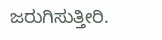ಜರುಗಿಸುತ್ತೀರಿ.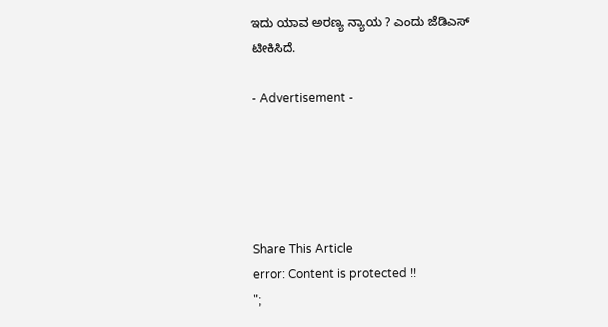ಇದು ಯಾವ ಅರಣ್ಯ ನ್ಯಾಯ ? ಎಂದು ಜೆಡಿಎಸ್ ಟೀಕಿಸಿದೆ.

- Advertisement -





Share This Article
error: Content is protected !!
";